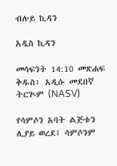ብሉይ ኪዳን

አዲስ ኪዳን

መሳፍንት 14:10 መጽሐፍ ቅዱስ፥ አዲሱ መደበኛ ትርጒም (NASV)

የሳምሶን አባት ልጅቱን ሊያይ ወረደ፤ ሳምሶንም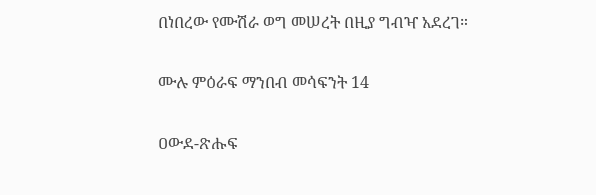በነበረው የሙሽራ ወግ መሠረት በዚያ ግብዣ አደረገ።

ሙሉ ምዕራፍ ማንበብ መሳፍንት 14

ዐውደ-ጽሑፍ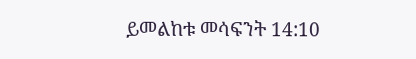ይመልከቱ መሳፍንት 14:10